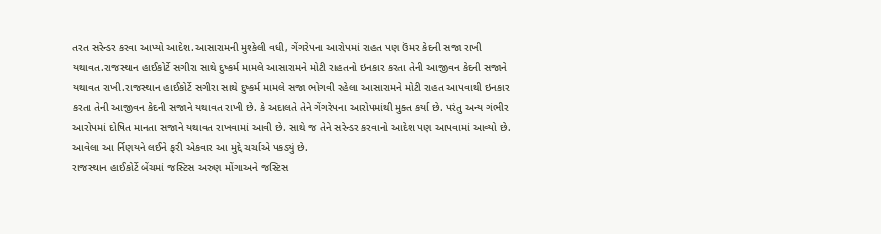તરત સરેન્ડર કરવા આપ્યો આદેશ.આસારામની મુશ્કેલી વધી, ગેંગરેપના આરોપમાં રાહત પણ ઉંમર કેદની સજા રાખી યથાવત.રાજસ્થાન હાઈકોર્ટે સગીરા સાથે દુષ્કર્મ મામલે આસારામને મોટી રાહતનો ઇનકાર કરતા તેની આજીવન કેદની સજાને યથાવત રાખી.રાજસ્થાન હાઈકોર્ટે સગીરા સાથે દુષ્કર્મ મામલે સજા ભોગવી રહેલા આસારામને મોટી રાહત આપવાથી ઇનકાર કરતા તેની આજીવન કેદની સજાને યથાવત રાખી છે. કે અદાલતે તેને ગેંગરેપના આરોપમાંથી મુક્ત કર્યા છે. પરંતુ અન્ય ગંભીર આરોપમાં દોષિત માનતા સજાને યથાવત રાખવામાં આવી છે. સાથે જ તેને સરેન્ડર કરવાનો આદેશ પણ આપવામાં આવ્યો છે. આવેલા આ ર્નિણયને લઈને ફરી એકવાર આ મુદ્દે ચર્ચાએ પકડ્યું છે.
રાજસ્થાન હાઈકોર્ટે બેંચમાં જસ્ટિસ અરુણ મોંગાઅને જસ્ટિસ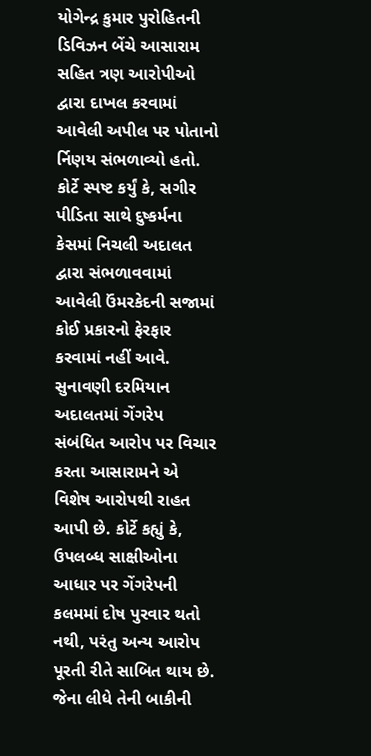યોગેન્દ્ર કુમાર પુરોહિતની ડિવિઝન બેંચે આસારામ સહિત ત્રણ આરોપીઓ દ્વારા દાખલ કરવામાં આવેલી અપીલ પર પોતાનો ર્નિણય સંભળાવ્યો હતો. કોર્ટે સ્પષ્ટ કર્યું કે, સગીર પીડિતા સાથે દુષ્કર્મના કેસમાં નિચલી અદાલત દ્વારા સંભળાવવામાં આવેલી ઉંમરકેદની સજામાં કોઈ પ્રકારનો ફેરફાર કરવામાં નહીં આવે.
સુનાવણી દરમિયાન અદાલતમાં ગેંગરેપ સંબંધિત આરોપ પર વિચાર કરતા આસારામને એ વિશેષ આરોપથી રાહત આપી છે. કોર્ટે કહ્યું કે, ઉપલબ્ધ સાક્ષીઓના આધાર પર ગેંગરેપની કલમમાં દોષ પુરવાર થતો નથી, પરંતુ અન્ય આરોપ પૂરતી રીતે સાબિત થાય છે. જેના લીધે તેની બાકીની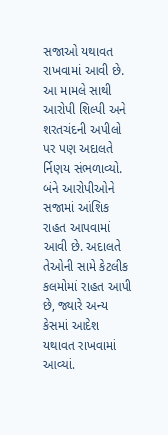સજાઓ યથાવત રાખવામાં આવી છે.
આ મામલે સાથી આરોપી શિલ્પી અને શરતચંદની અપીલો પર પણ અદાલતે ર્નિણય સંભળાવ્યો. બંને આરોપીઓને સજામાં આંશિક રાહત આપવામાં આવી છે. અદાલતે તેઓની સામે કેટલીક કલમોમાં રાહત આપી છે, જ્યારે અન્ય કેસમાં આદેશ યથાવત રાખવામાં આવ્યાં.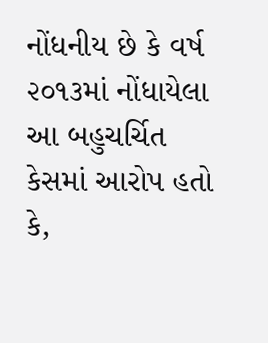નોંધનીય છે કે વર્ષ ૨૦૧૩માં નોંધાયેલા આ બહુચર્ચિત કેસમાં આરોપ હતો કે,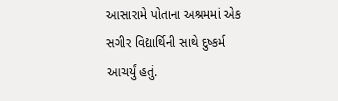આસારામે પોતાના અશ્રમમાં એક સગીર વિદ્યાર્થિની સાથે દુષ્કર્મ આચર્યું હતું.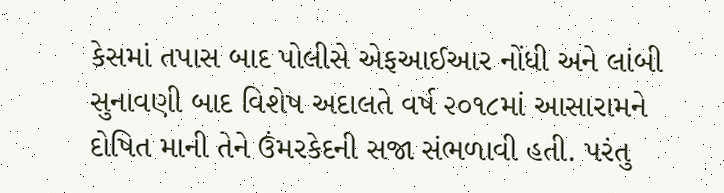કેસમાં તપાસ બાદ પોલીસે એફઆઈઆર નોંધી અને લાંબી સુનાવણી બાદ વિશેષ અદાલતે વર્ષ ૨૦૧૮માં આસારામને દોષિત માની તેને ઉંમરકેદની સજા સંભળાવી હતી. પરંતુ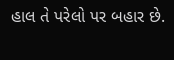હાલ તે પરેલો પર બહાર છે.